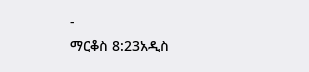-
ማርቆስ 8:23አዲስ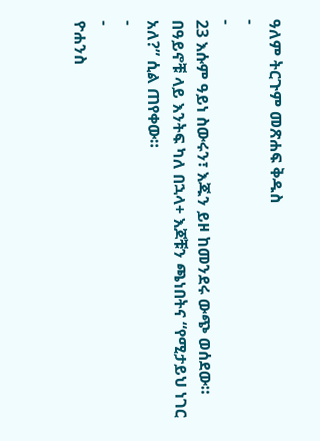ዓለም ትርጉም መጽሐፍ ቅዱስ
-
-
23 እሱም ዓይነ ስውሩን፣ እጁን ይዞ ከመንደሩ ውጭ ወሰደው። በዓይኖቹ ላይ እንትፍ ካለ በኋላ+ እጆቹን ጫነበትና “የሚታይህ ነገር አለ?” ሲል ጠየቀው።
-
-
ዮሐንስ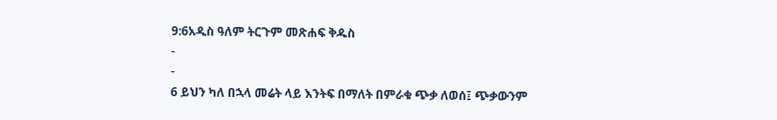9:6አዲስ ዓለም ትርጉም መጽሐፍ ቅዱስ
-
-
6 ይህን ካለ በኋላ መሬት ላይ እንትፍ በማለት በምራቁ ጭቃ ለወሰ፤ ጭቃውንም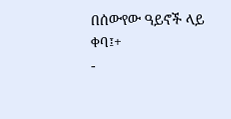በሰውየው ዓይኖች ላይ ቀባ፤+
-